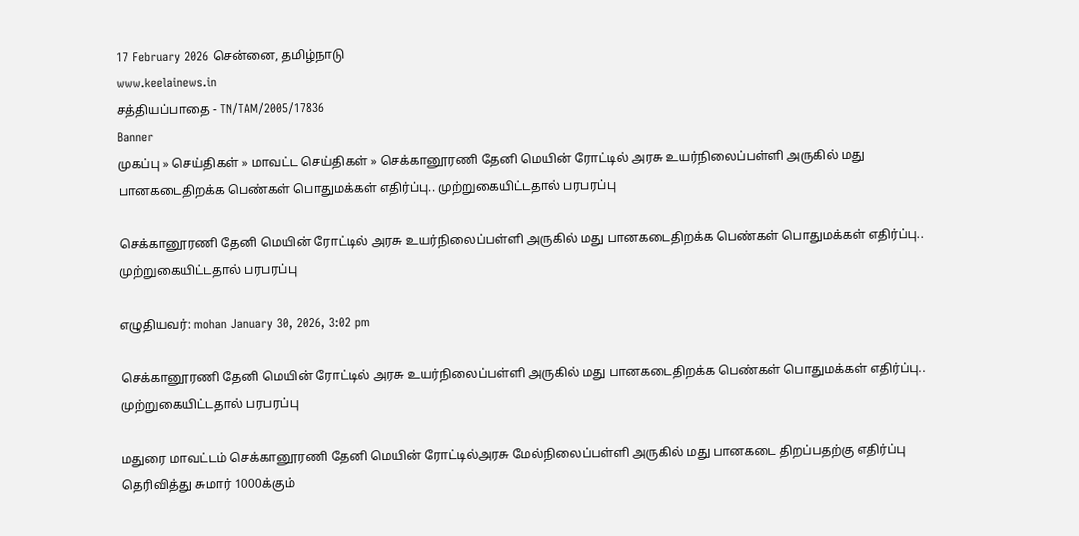17 February 2026 சென்னை, தமிழ்நாடு
www.keelainews.in
சத்தியப்பாதை - TN/TAM/2005/17836
Banner
முகப்பு » செய்திகள் » மாவட்ட செய்திகள் » செக்கானூரணி தேனி மெயின் ரோட்டில் அரசு உயர்நிலைப்பள்ளி அருகில் மது பானகடைதிறக்க பெண்கள் பொதுமக்கள் எதிர்ப்பு.. முற்றுகையிட்டதால் பரபரப்பு

செக்கானூரணி தேனி மெயின் ரோட்டில் அரசு உயர்நிலைப்பள்ளி அருகில் மது பானகடைதிறக்க பெண்கள் பொதுமக்கள் எதிர்ப்பு.. முற்றுகையிட்டதால் பரபரப்பு

எழுதியவர்: mohan January 30, 2026, 3:02 pm

செக்கானூரணி தேனி மெயின் ரோட்டில் அரசு உயர்நிலைப்பள்ளி அருகில் மது பானகடைதிறக்க பெண்கள் பொதுமக்கள் எதிர்ப்பு.. முற்றுகையிட்டதால் பரபரப்பு

மதுரை மாவட்டம் செக்கானூரணி தேனி மெயின் ரோட்டில்அரசு மேல்நிலைப்பள்ளி அருகில் மது பானகடை திறப்பதற்கு எதிர்ப்பு தெரிவித்து சுமார் 1000க்கும்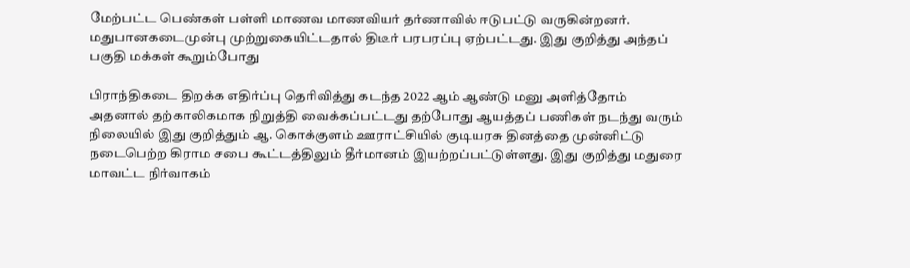மேற்பட்ட பெண்கள் பள்ளி மாணவ மாணவியர் தர்ணாவில் ஈடுபட்டு வருகின்றனர். மதுபானகடைமுன்பு முற்றுகையிட்டதால் திடீர் பரபரப்பு ஏற்பட்டது. இது குறித்து அந்தப் பகுதி மக்கள் கூறும்போது

பிராந்திகடை திறக்க எதிர்ப்பு தெரிவித்து கடந்த 2022 ஆம் ஆண்டு மனு அளித்தோம் அதனால் தற்காலிகமாக நிறுத்தி வைக்கப்பட்டது தற்போது ஆயத்தப் பணிகள் நடந்து வரும் நிலையில் இது குறித்தும் ஆ. கொக்குளம் ஊராட்சியில் குடியரசு தினத்தை முன்னிட்டு நடைபெற்ற கிராம சபை கூட்டத்திலும் தீர்மானம் இயற்றப்பட்டுள்ளது. இது குறித்து மதுரை மாவட்ட நிர்வாகம்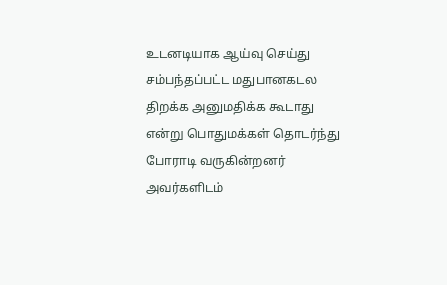உடனடியாக ஆய்வு செய்து சம்பந்தப்பட்ட மதுபானகடல திறக்க அனுமதிக்க கூடாது என்று பொதுமக்கள் தொடர்ந்து போராடி வருகின்றனர் அவர்களிடம்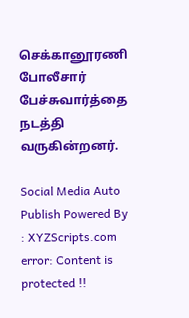செக்கானூரணி போலீசார் பேச்சுவார்த்தை நடத்தி வருகின்றனர்.

Social Media Auto Publish Powered By : XYZScripts.com
error: Content is protected !!